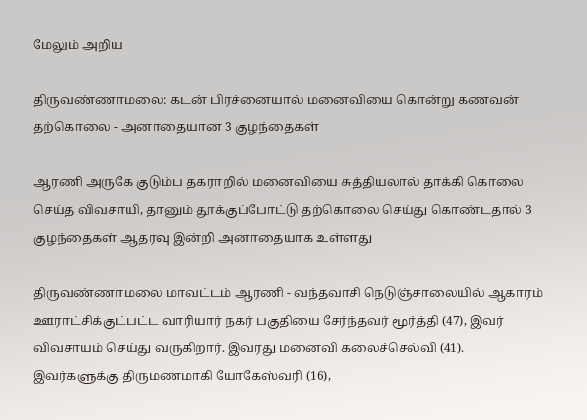மேலும் அறிய

திருவண்ணாமலை: கடன் பிரச்னையால் மனைவியை கொன்று கணவன் தற்கொலை - அனாதையான 3 குழந்தைகள்

ஆரணி அருகே குடும்ப தகராறில் மனைவியை சுத்தியலால் தாக்கி கொலை செய்த விவசாயி, தானும் தூக்குப்போட்டு தற்கொலை செய்து கொண்டதால் 3 குழந்தைகள் ஆதரவு இன்றி அனாதையாக உள்ளது

திருவண்ணாமலை மாவட்டம் ஆரணி - வந்தவாசி நெடுஞ்சாலையில் ஆகாரம் ஊராட்சிக்குட்பட்ட வாரியார் நகர் பகுதியை சேர்ந்தவர் மூர்த்தி (47), இவர் விவசாயம் செய்து வருகிறார். இவரது மனைவி கலைச்செல்வி (41). இவர்களுக்கு திருமணமாகி யோகேஸ்வரி (16),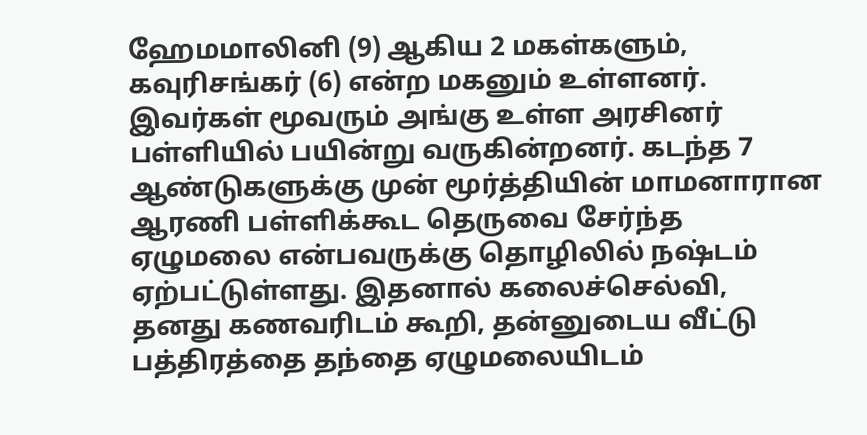ஹேமமாலினி (9) ஆகிய 2 மகள்களும், கவுரிசங்கர் (6) என்ற மகனும் உள்ளனர். இவர்கள் மூவரும் அங்கு உள்ள அரசினர் பள்ளியில் பயின்று வருகின்றனர். கடந்த 7 ஆண்டுகளுக்கு முன் மூர்த்தியின் மாமனாரான ஆரணி பள்ளிக்கூட தெருவை சேர்ந்த ஏழுமலை என்பவருக்கு தொழிலில் நஷ்டம் ஏற்பட்டுள்ளது. இதனால் கலைச்செல்வி, தனது கணவரிடம் கூறி, தன்னுடைய வீட்டு பத்திரத்தை தந்தை ஏழுமலையிடம்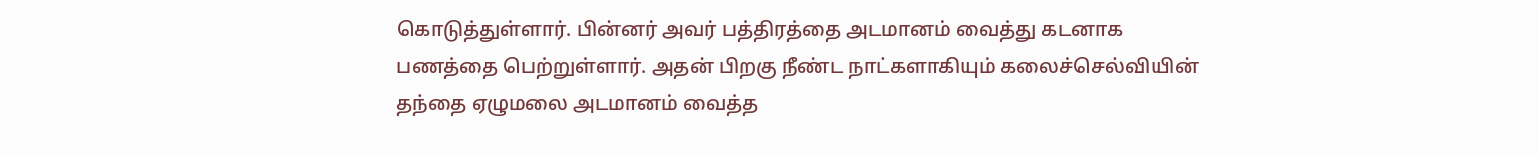கொடுத்துள்ளார். பின்னர் அவர் பத்திரத்தை அடமானம் வைத்து கடனாக பணத்தை பெற்றுள்ளார். அதன் பிறகு நீண்ட நாட்களாகியும் கலைச்செல்வியின் தந்தை ஏழுமலை அடமானம் வைத்த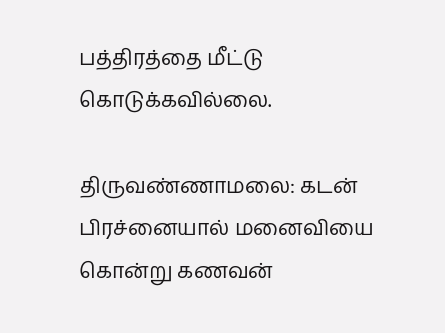பத்திரத்தை மீட்டு கொடுக்கவில்லை.

திருவண்ணாமலை: கடன் பிரச்னையால் மனைவியை கொன்று கணவன்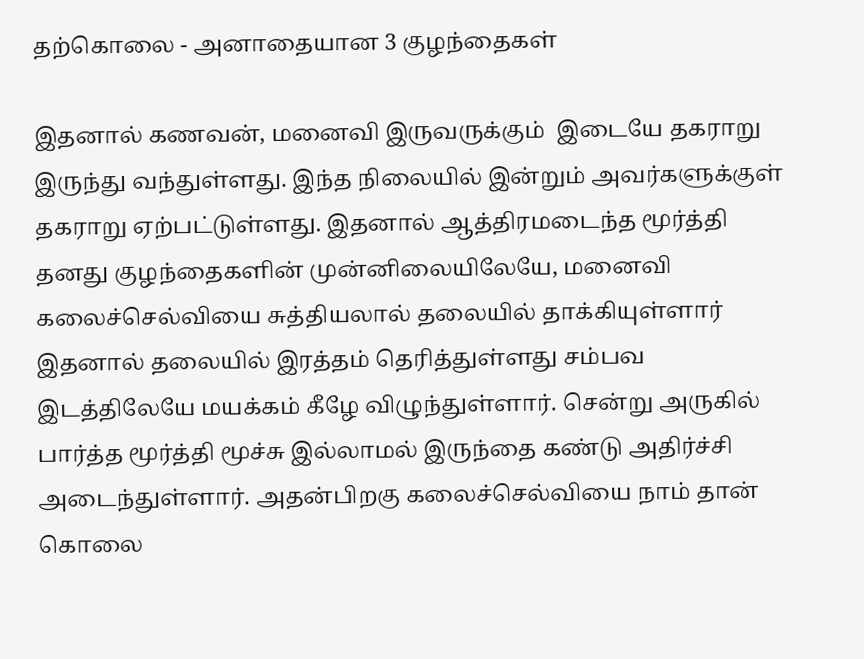தற்கொலை - அனாதையான 3 குழந்தைகள்

இதனால் கணவன், மனைவி இருவருக்கும்  இடையே தகராறு இருந்து வந்துள்ளது. இந்த நிலையில் இன்றும் அவர்களுக்குள் தகராறு ஏற்பட்டுள்ளது. இதனால் ஆத்திரமடைந்த மூர்த்தி தனது குழந்தைகளின் முன்னிலையிலேயே, மனைவி கலைச்செல்வியை சுத்தியலால் தலையில் தாக்கியுள்ளார் இதனால் தலையில் இரத்தம் தெரித்துள்ளது சம்பவ இடத்திலேயே மயக்கம் கீழே விழுந்துள்ளார். சென்று அருகில் பார்த்த மூர்த்தி மூச்சு இல்லாமல் இருந்தை கண்டு அதிர்ச்சி அடைந்துள்ளார். அதன்பிறகு கலைச்செல்வியை நாம் தான் கொலை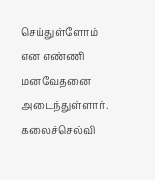செய்துள்ளோம் என எண்ணி மனவேதனை அடைந்துள்ளார். கலைச்செல்வி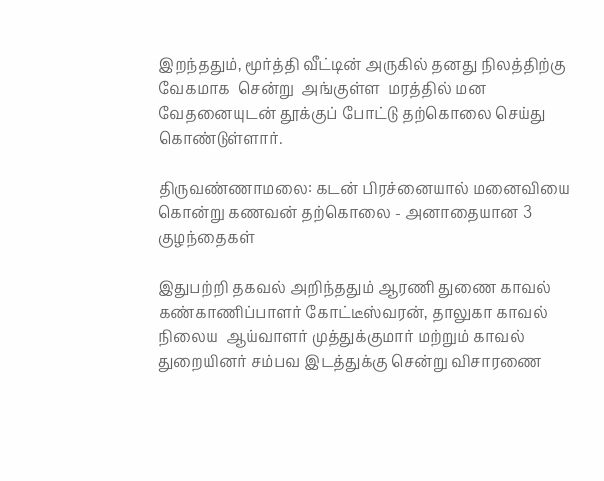இறந்ததும், மூர்த்தி வீட்டின் அருகில் தனது நிலத்திற்கு வேகமாக  சென்று  அங்குள்ள  மரத்தில் மன வேதனையுடன் தூக்குப் போட்டு தற்கொலை செய்து கொண்டுள்ளார்.

திருவண்ணாமலை: கடன் பிரச்னையால் மனைவியை கொன்று கணவன் தற்கொலை - அனாதையான 3 குழந்தைகள்

இதுபற்றி தகவல் அறிந்ததும் ஆரணி துணை காவல் கண்காணிப்பாளர் கோட்டீஸ்வரன், தாலுகா காவல் நிலைய  ஆய்வாளர் முத்துக்குமார் மற்றும் காவல் துறையினர் சம்பவ இடத்துக்கு சென்று விசாரணை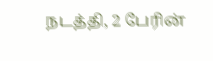நடத்தி, 2 பேரின்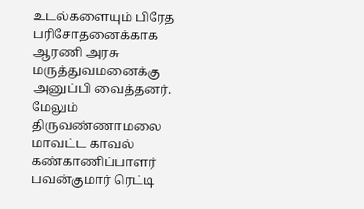உடல்களையும் பிரேத பரிசோதனைக்காக ஆரணி அரசு மருத்துவமனைக்கு அனுப்பி வைத்தனர். மேலும் திருவண்ணாமலை மாவட்ட காவல் கண்காணிப்பாளர் பவன்குமார் ரெட்டி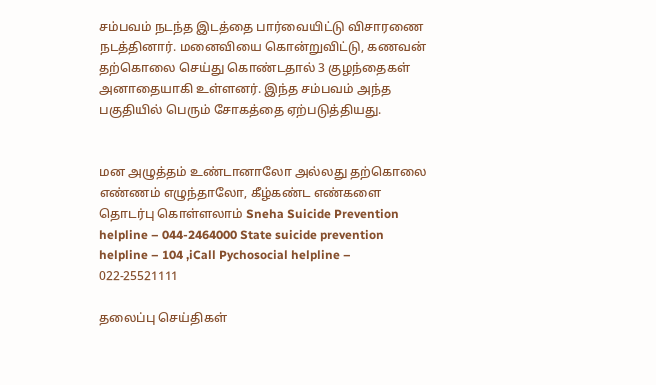சம்பவம் நடந்த இடத்தை பார்வையிட்டு விசாரணை நடத்தினார். மனைவியை கொன்றுவிட்டு, கணவன் தற்கொலை செய்து கொண்டதால் 3 குழந்தைகள் அனாதையாகி உள்ளனர். இந்த சம்பவம் அந்த பகுதியில் பெரும் சோகத்தை ஏற்படுத்தியது.


மன அழுத்தம் உண்டானாலோ அல்லது தற்கொலை எண்ணம் எழுந்தாலோ, கீழ்கண்ட எண்களை தொடர்பு கொள்ளலாம் Sneha Suicide Prevention helpline – 044-2464000 State suicide prevention helpline – 104 ,iCall Pychosocial helpline – 022-25521111

தலைப்பு செய்திகள்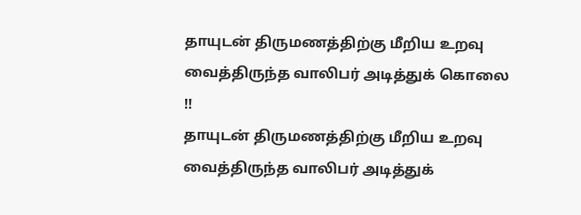தாயுடன் திருமணத்திற்கு மீறிய உறவு வைத்திருந்த வாலிபர் அடித்துக் கொலை !!
தாயுடன் திருமணத்திற்கு மீறிய உறவு வைத்திருந்த வாலிபர் அடித்துக்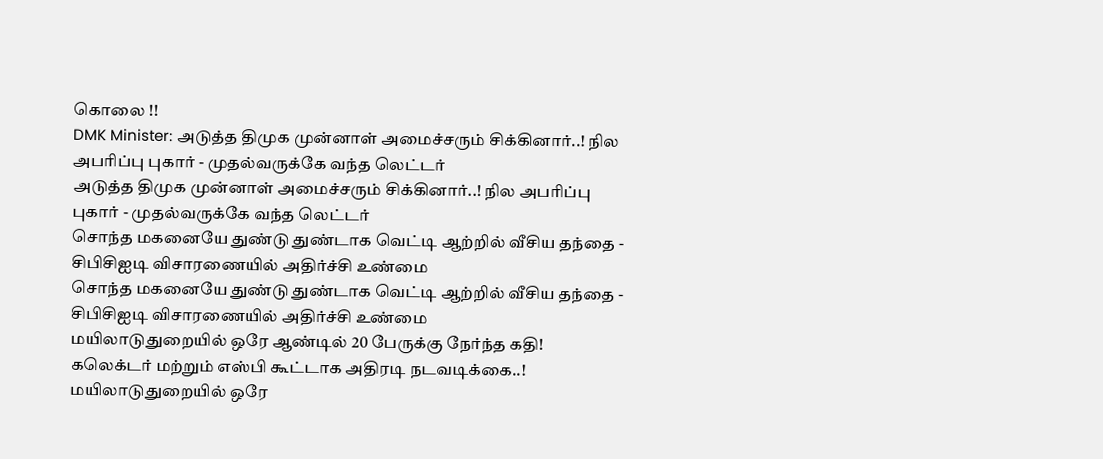கொலை !!
DMK Minister: அடுத்த திமுக முன்னாள் அமைச்சரும் சிக்கினார்..! நில அபரிப்பு புகார் - முதல்வருக்கே வந்த லெட்டர்
அடுத்த திமுக முன்னாள் அமைச்சரும் சிக்கினார்..! நில அபரிப்பு புகார் - முதல்வருக்கே வந்த லெட்டர்
சொந்த மகனையே துண்டு துண்டாக வெட்டி ஆற்றில் வீசிய தந்தை - சிபிசிஐடி விசாரணையில் அதிர்ச்சி உண்மை
சொந்த மகனையே துண்டு துண்டாக வெட்டி ஆற்றில் வீசிய தந்தை - சிபிசிஐடி விசாரணையில் அதிர்ச்சி உண்மை
மயிலாடுதுறையில் ஒரே ஆண்டில் 20 பேருக்கு நேர்ந்த கதி! கலெக்டர் மற்றும் எஸ்பி கூட்டாக அதிரடி நடவடிக்கை..!
மயிலாடுதுறையில் ஒரே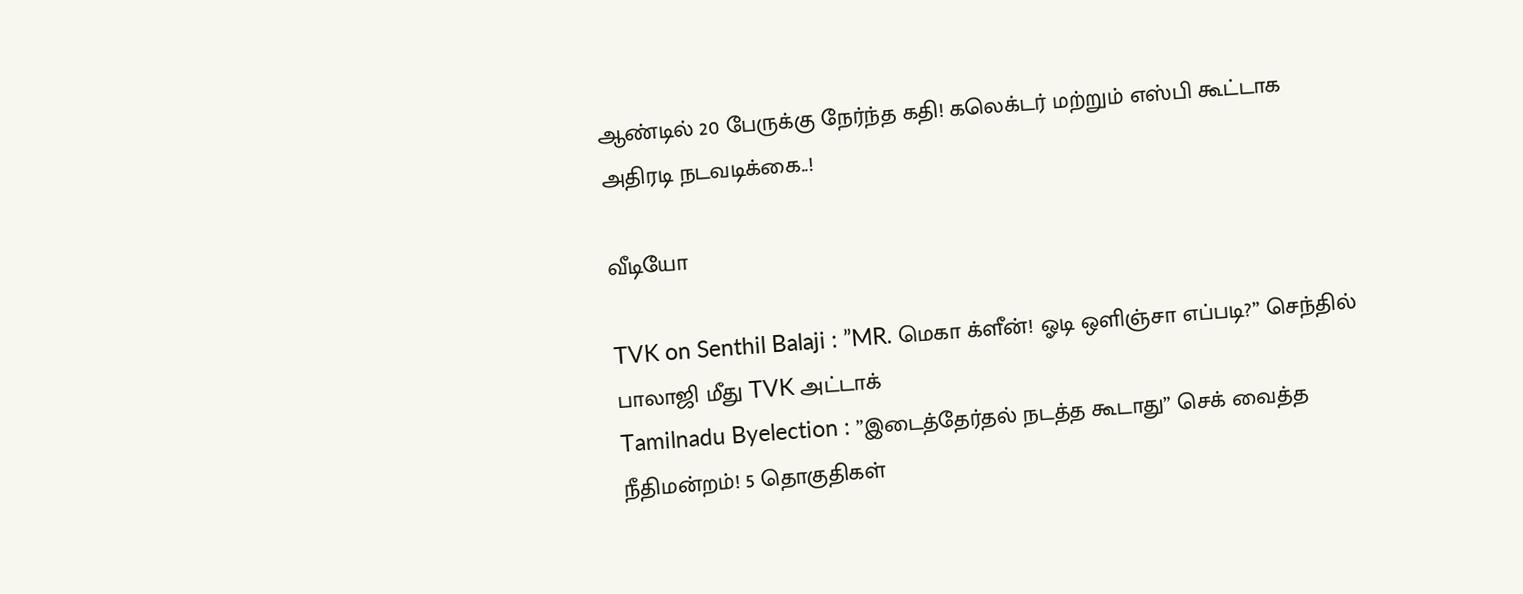ஆண்டில் 20 பேருக்கு நேர்ந்த கதி! கலெக்டர் மற்றும் எஸ்பி கூட்டாக அதிரடி நடவடிக்கை..!

வீடியோ

TVK on Senthil Balaji : ”MR. மெகா க்ளீன்! ஓடி ஒளிஞ்சா எப்படி?” செந்தில் பாலாஜி மீது TVK அட்டாக்
Tamilnadu Byelection : ”இடைத்தேர்தல் நடத்த கூடாது” செக் வைத்த நீதிமன்றம்! 5 தொகுதிகள்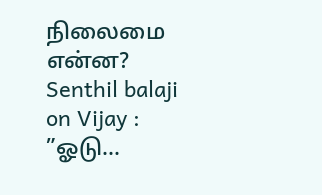நிலைமை என்ன?
Senthil balaji on Vijay : ”ஓடு...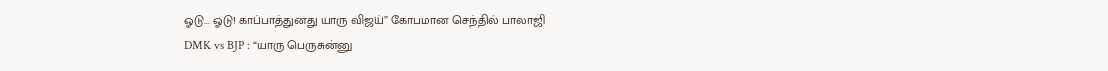ஓடு... ஓடு! காப்பாத்துனது யாரு விஜய்” கோபமான செந்தில் பாலாஜி
DMK vs BJP : “யாரு பெருசுன்னு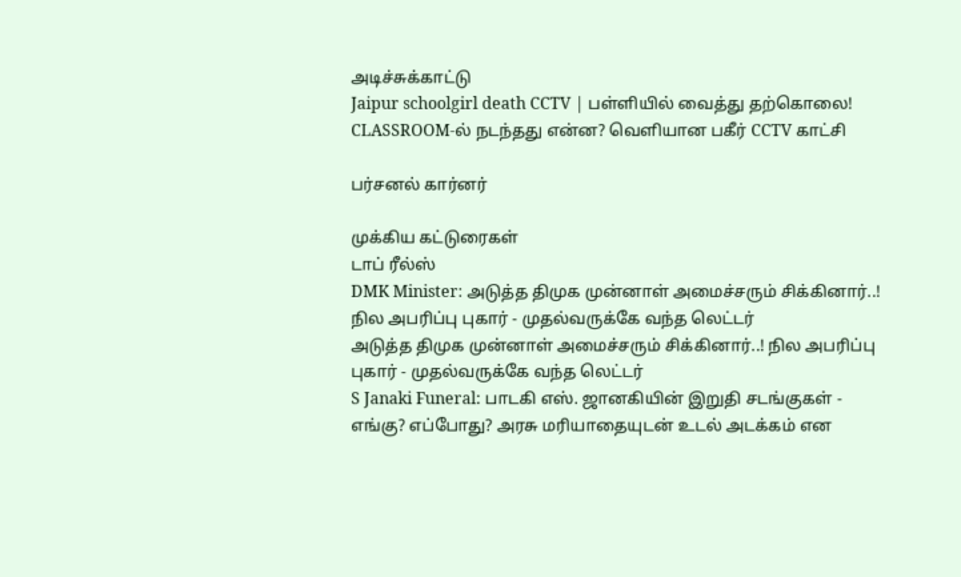அடிச்சுக்காட்டு
Jaipur schoolgirl death CCTV | பள்ளியில் வைத்து தற்கொலை! CLASSROOM-ல் நடந்தது என்ன? வெளியான பகீர் CCTV காட்சி

பர்சனல் கார்னர்

முக்கிய கட்டுரைகள்
டாப் ரீல்ஸ்
DMK Minister: அடுத்த திமுக முன்னாள் அமைச்சரும் சிக்கினார்..! நில அபரிப்பு புகார் - முதல்வருக்கே வந்த லெட்டர்
அடுத்த திமுக முன்னாள் அமைச்சரும் சிக்கினார்..! நில அபரிப்பு புகார் - முதல்வருக்கே வந்த லெட்டர்
S Janaki Funeral: பாடகி எஸ். ஜானகியின் இறுதி சடங்குகள் - எங்கு? எப்போது? அரசு மரியாதையுடன் உடல் அடக்கம் என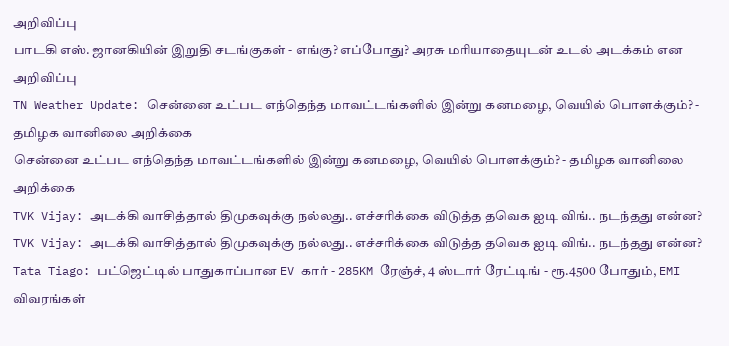அறிவிப்பு
பாடகி எஸ். ஜானகியின் இறுதி சடங்குகள் - எங்கு? எப்போது? அரசு மரியாதையுடன் உடல் அடக்கம் என அறிவிப்பு
TN Weather Update: சென்னை உட்பட எந்தெந்த மாவட்டங்களில் இன்று கனமழை, வெயில் பொளக்கும்? - தமிழக வானிலை அறிக்கை
சென்னை உட்பட எந்தெந்த மாவட்டங்களில் இன்று கனமழை, வெயில் பொளக்கும்? - தமிழக வானிலை அறிக்கை
TVK Vijay: அடக்கி வாசித்தால் திமுகவுக்கு நல்லது.. எச்சரிக்கை விடுத்த தவெக ஐடி விங்.. நடந்தது என்ன?
TVK Vijay: அடக்கி வாசித்தால் திமுகவுக்கு நல்லது.. எச்சரிக்கை விடுத்த தவெக ஐடி விங்.. நடந்தது என்ன?
Tata Tiago: பட்ஜெட்டில் பாதுகாப்பான EV கார் - 285KM ரேஞ்ச், 4 ஸ்டார் ரேட்டிங் - ரூ.4500 போதும், EMI விவரங்கள்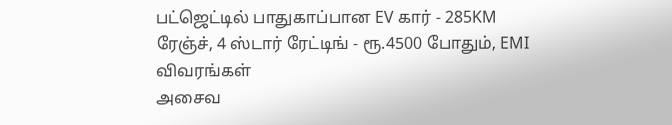பட்ஜெட்டில் பாதுகாப்பான EV கார் - 285KM ரேஞ்ச், 4 ஸ்டார் ரேட்டிங் - ரூ.4500 போதும், EMI விவரங்கள்
அசைவ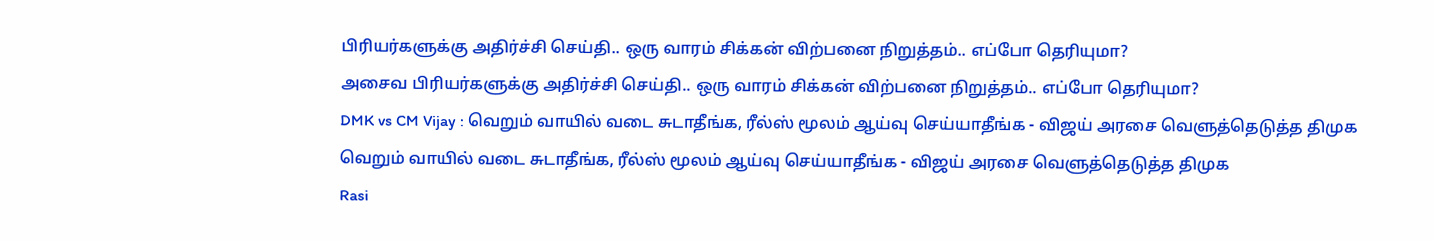பிரியர்களுக்கு அதிர்ச்சி செய்தி.. ஒரு வாரம் சிக்கன் விற்பனை நிறுத்தம்.. எப்போ தெரியுமா?
அசைவ பிரியர்களுக்கு அதிர்ச்சி செய்தி.. ஒரு வாரம் சிக்கன் விற்பனை நிறுத்தம்.. எப்போ தெரியுமா?
DMK vs CM Vijay : வெறும் வாயில் வடை சுடாதீங்க, ரீல்ஸ் மூலம் ஆய்வு செய்யாதீங்க - விஜய் அரசை வெளுத்தெடுத்த திமுக
வெறும் வாயில் வடை சுடாதீங்க, ரீல்ஸ் மூலம் ஆய்வு செய்யாதீங்க - விஜய் அரசை வெளுத்தெடுத்த திமுக
Rasi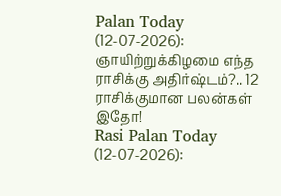Palan Today (12-07-2026): ஞாயிற்றுக்கிழமை எந்த ராசிக்கு அதிர்ஷ்டம்?.. 12 ராசிக்குமான பலன்கள் இதோ!
Rasi Palan Today (12-07-2026):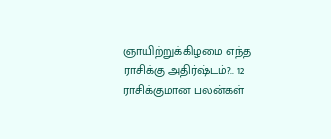ஞாயிற்றுக்கிழமை எந்த ராசிக்கு அதிர்ஷ்டம்?.. 12 ராசிக்குமான பலன்கள்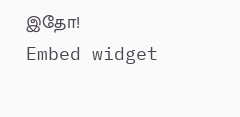இதோ!
Embed widget